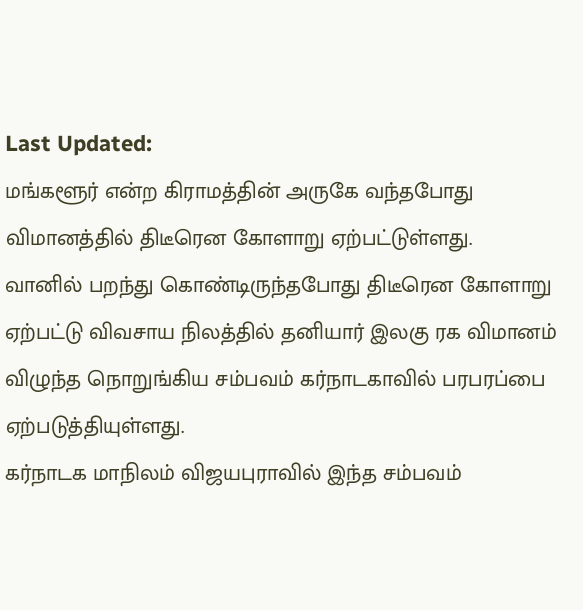Last Updated:
மங்களூர் என்ற கிராமத்தின் அருகே வந்தபோது விமானத்தில் திடீரென கோளாறு ஏற்பட்டுள்ளது.
வானில் பறந்து கொண்டிருந்தபோது திடீரென கோளாறு ஏற்பட்டு விவசாய நிலத்தில் தனியார் இலகு ரக விமானம் விழுந்த நொறுங்கிய சம்பவம் கர்நாடகாவில் பரபரப்பை ஏற்படுத்தியுள்ளது.
கர்நாடக மாநிலம் விஜயபுராவில் இந்த சம்பவம்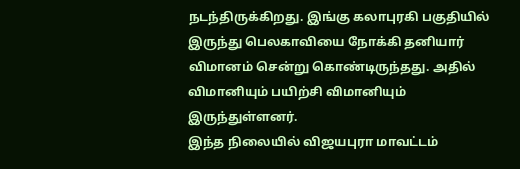நடந்திருக்கிறது. இங்கு கலாபுரகி பகுதியில் இருந்து பெலகாவியை நோக்கி தனியார் விமானம் சென்று கொண்டிருந்தது. அதில் விமானியும் பயிற்சி விமானியும் இருந்துள்ளனர்.
இந்த நிலையில் விஜயபுரா மாவட்டம்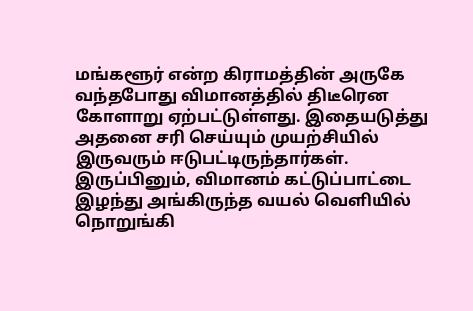மங்களூர் என்ற கிராமத்தின் அருகே வந்தபோது விமானத்தில் திடீரென கோளாறு ஏற்பட்டுள்ளது. இதையடுத்து அதனை சரி செய்யும் முயற்சியில் இருவரும் ஈடுபட்டிருந்தார்கள்.
இருப்பினும், விமானம் கட்டுப்பாட்டை இழந்து அங்கிருந்த வயல் வெளியில் நொறுங்கி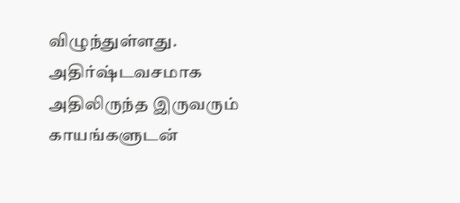விழுந்துள்ளது. அதிர்ஷ்டவசமாக அதிலிருந்த இருவரும் காயங்களுடன்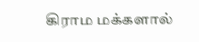கிராம மக்களால்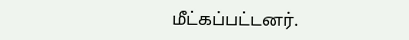மீட்கப்பட்டனர்.